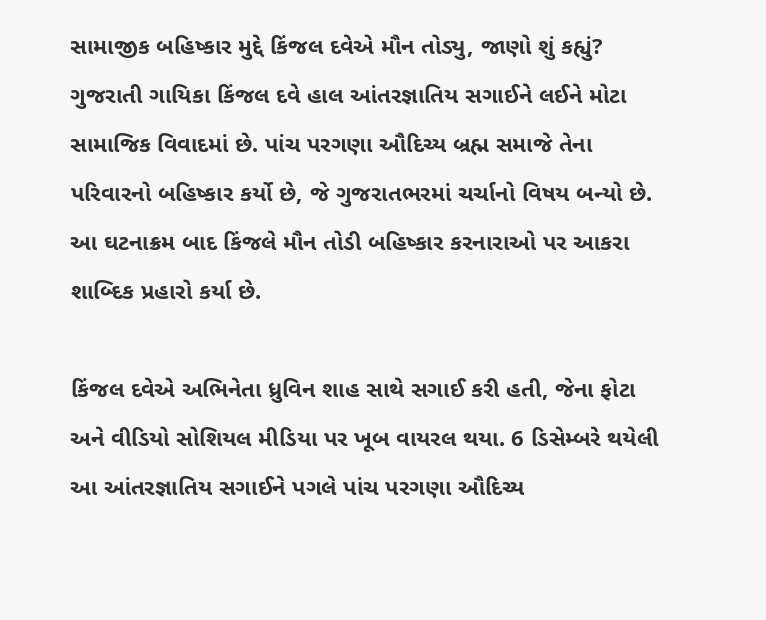સામાજીક બહિષ્કાર મુદ્દે કિંજલ દવેએ મૌન તોડ્યુ, જાણો શું કહ્યું?
ગુજરાતી ગાયિકા કિંજલ દવે હાલ આંતરજ્ઞાતિય સગાઈને લઈને મોટા સામાજિક વિવાદમાં છે. પાંચ પરગણા ઔદિચ્ય બ્રહ્મ સમાજે તેના પરિવારનો બહિષ્કાર કર્યો છે, જે ગુજરાતભરમાં ચર્ચાનો વિષય બન્યો છે. આ ઘટનાક્રમ બાદ કિંજલે મૌન તોડી બહિષ્કાર કરનારાઓ પર આકરા શાબ્દિક પ્રહારો કર્યા છે.

કિંજલ દવેએ અભિનેતા ધ્રુવિન શાહ સાથે સગાઈ કરી હતી, જેના ફોટા અને વીડિયો સોશિયલ મીડિયા પર ખૂબ વાયરલ થયા. 6 ડિસેમ્બરે થયેલી આ આંતરજ્ઞાતિય સગાઈને પગલે પાંચ પરગણા ઔદિચ્ય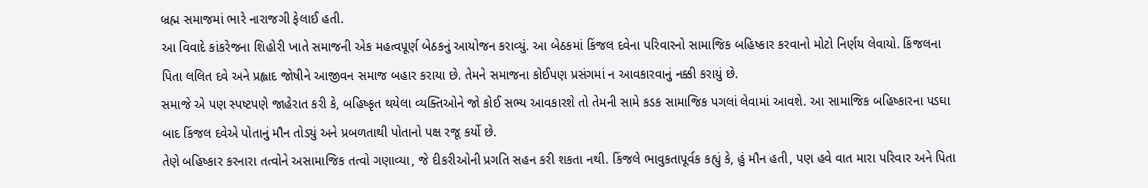બ્રહ્મ સમાજમાં ભારે નારાજગી ફેલાઈ હતી.
આ વિવાદે કાંકરેજના શિહોરી ખાતે સમાજની એક મહત્વપૂર્ણ બેઠકનું આયોજન કરાવ્યું. આ બેઠકમાં કિંજલ દવેના પરિવારનો સામાજિક બહિષ્કાર કરવાનો મોટો નિર્ણય લેવાયો. કિંજલના પિતા લલિત દવે અને પ્રહ્લાદ જોષીને આજીવન સમાજ બહાર કરાયા છે. તેમને સમાજના કોઈપણ પ્રસંગમાં ન આવકારવાનું નક્કી કરાયું છે.
સમાજે એ પણ સ્પષ્ટપણે જાહેરાત કરી કે, બહિષ્કૃત થયેલા વ્યક્તિઓને જો કોઈ સભ્ય આવકારશે તો તેમની સામે કડક સામાજિક પગલાં લેવામાં આવશે. આ સામાજિક બહિષ્કારના પડઘા બાદ કિંજલ દવેએ પોતાનું મૌન તોડ્યું અને પ્રબળતાથી પોતાનો પક્ષ રજૂ કર્યો છે.
તેણે બહિષ્કાર કરનારા તત્વોને અસામાજિક તત્વો ગણાવ્યા, જે દીકરીઓની પ્રગતિ સહન કરી શકતા નથી. કિંજલે ભાવુકતાપૂર્વક કહ્યું કે, હું મૌન હતી, પણ હવે વાત મારા પરિવાર અને પિતા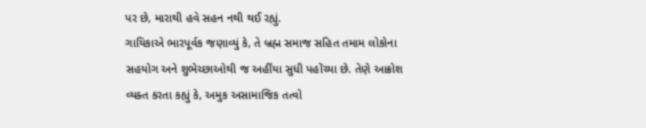પર છે, મારાથી હવે સહન નથી થઈ રહ્યું.
ગાયિકાએ ભારપૂર્વક જણાવ્યું કે, તે બ્રહ્મ સમાજ સહિત તમામ લોકોના સહયોગ અને શુભેચ્છાઓથી જ અહીંયા સુધી પહોંચ્યા છે. તેણે આક્રોશ વ્યક્ત કરતા કહ્યું કે, અમુક અસામાજિક તત્વો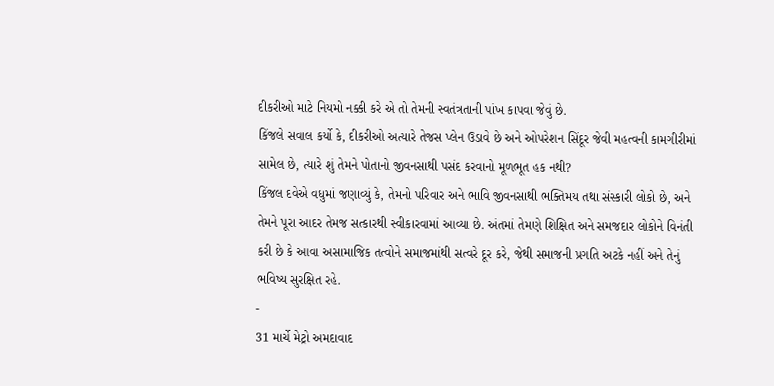દીકરીઓ માટે નિયમો નક્કી કરે એ તો તેમની સ્વતંત્રતાની પાંખ કાપવા જેવું છે.
કિંજલે સવાલ કર્યો કે, દીકરીઓ અત્યારે તેજસ પ્લેન ઉડાવે છે અને ઓપરેશન સિંદૂર જેવી મહત્વની કામગીરીમાં સામેલ છે, ત્યારે શું તેમને પોતાનો જીવનસાથી પસંદ કરવાનો મૂળભૂત હક નથી?
કિંજલ દવેએ વધુમાં જણાવ્યું કે, તેમનો પરિવાર અને ભાવિ જીવનસાથી ભક્તિમય તથા સંસ્કારી લોકો છે, અને તેમને પૂરા આદર તેમજ સત્કારથી સ્વીકારવામાં આવ્યા છે. અંતમાં તેમણે શિક્ષિત અને સમજદાર લોકોને વિનંતી કરી છે કે આવા અસામાજિક તત્વોને સમાજમાંથી સત્વરે દૂર કરે, જેથી સમાજની પ્રગતિ અટકે નહીં અને તેનું ભવિષ્ય સુરક્ષિત રહે.
-
31 માર્ચે મેટ્રો અમદાવાદ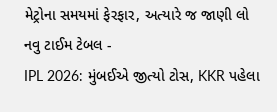મેટ્રોના સમયમાં ફેરફાર, અત્યારે જ જાણી લો નવુ ટાઈમ ટેબલ -
IPL 2026: મુંબઈએ જીત્યો ટોસ, KKR પહેલા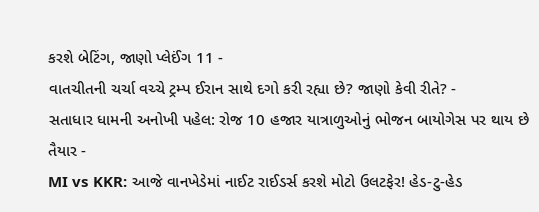કરશે બેટિંગ, જાણો પ્લેઈંગ 11 -
વાતચીતની ચર્ચા વચ્ચે ટ્રમ્પ ઈરાન સાથે દગો કરી રહ્યા છે? જાણો કેવી રીતે? -
સતાધાર ધામની અનોખી પહેલ: રોજ 10 હજાર યાત્રાળુઓનું ભોજન બાયોગેસ પર થાય છે તૈયાર -
MI vs KKR: આજે વાનખેડેમાં નાઈટ રાઈડર્સ કરશે મોટો ઉલટફેર! હેડ-ટુ-હેડ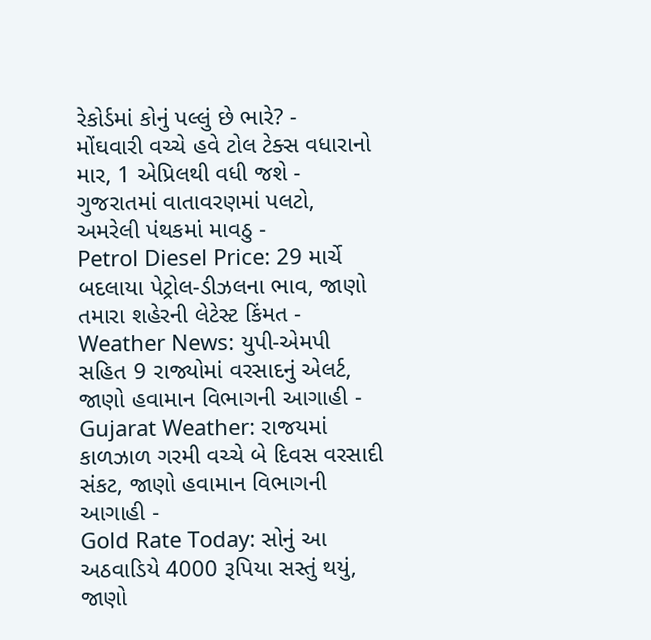રેકોર્ડમાં કોનું પલ્લું છે ભારે? -
મોંઘવારી વચ્ચે હવે ટોલ ટેક્સ વધારાનો માર, 1 એપ્રિલથી વધી જશે -
ગુજરાતમાં વાતાવરણમાં પલટો, અમરેલી પંથકમાં માવઠુ -
Petrol Diesel Price: 29 માર્ચે બદલાયા પેટ્રોલ-ડીઝલના ભાવ, જાણો તમારા શહેરની લેટેસ્ટ કિંમત -
Weather News: યુપી-એમપી સહિત 9 રાજ્યોમાં વરસાદનું એલર્ટ, જાણો હવામાન વિભાગની આગાહી -
Gujarat Weather: રાજયમાં કાળઝાળ ગરમી વચ્ચે બે દિવસ વરસાદી સંકટ, જાણો હવામાન વિભાગની આગાહી -
Gold Rate Today: સોનું આ અઠવાડિયે 4000 રૂપિયા સસ્તું થયું, જાણો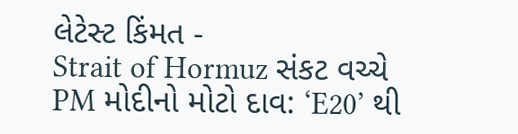લેટેસ્ટ કિંમત -
Strait of Hormuz સંકટ વચ્ચે PM મોદીનો મોટો દાવ: ‘E20’ થી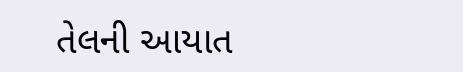તેલની આયાત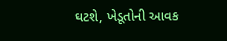ઘટશે, ખેડૂતોની આવક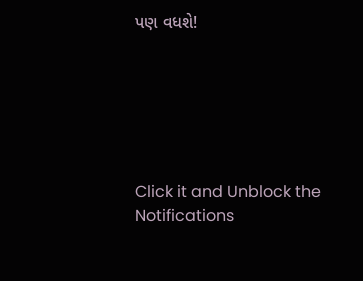પણ વધશે!






Click it and Unblock the Notifications